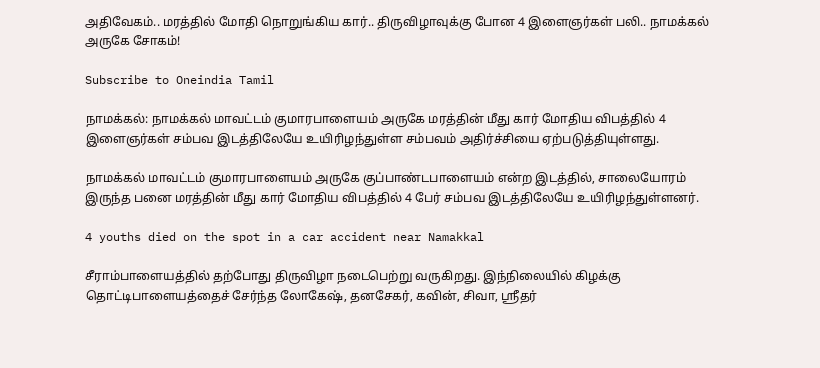அதிவேகம்.. மரத்தில் மோதி நொறுங்கிய கார்.. திருவிழாவுக்கு போன 4 இளைஞர்கள் பலி.. நாமக்கல் அருகே சோகம்!

Subscribe to Oneindia Tamil

நாமக்கல்: நாமக்கல் மாவட்டம் குமாரபாளையம் அருகே மரத்தின் மீது கார் மோதிய விபத்தில் 4 இளைஞர்கள் சம்பவ இடத்திலேயே உயிரிழந்துள்ள சம்பவம் அதிர்ச்சியை ஏற்படுத்தியுள்ளது.

நாமக்கல் மாவட்டம் குமாரபாளையம் அருகே குப்பாண்டபாளையம் என்ற இடத்தில், சாலையோரம் இருந்த பனை மரத்தின் மீது கார் மோதிய விபத்தில் 4 பேர் சம்பவ இடத்திலேயே உயிரிழந்துள்ளனர்.

4 youths died on the spot in a car accident near Namakkal

சீராம்பாளையத்தில் தற்போது திருவிழா நடைபெற்று வருகிறது. இந்நிலையில் கிழக்கு தொட்டிபாளையத்தைச் சேர்ந்த லோகேஷ், தனசேகர், கவின், சிவா, ஸ்ரீதர்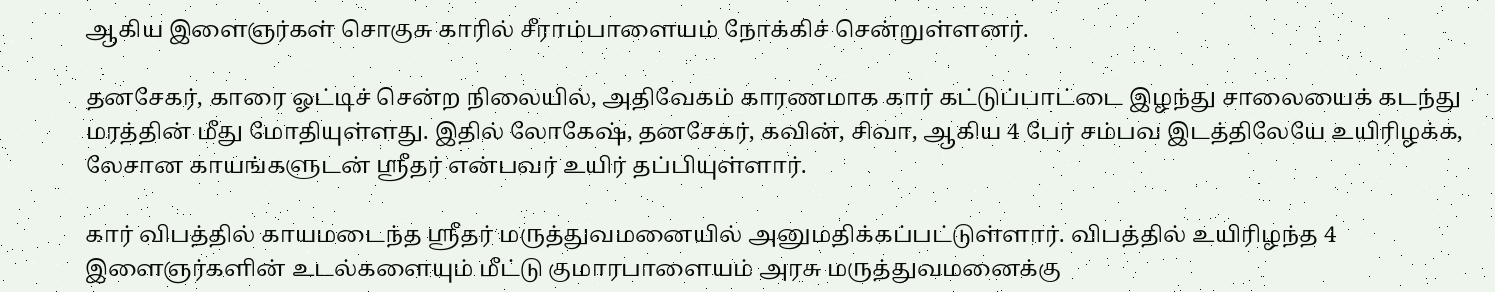ஆகிய இளைஞர்கள் சொகுசு காரில் சீராம்பாளையம் நோக்கிச் சென்றுள்ளனர்.

தனசேகர், காரை ஓட்டிச் சென்ற நிலையில், அதிவேகம் காரணமாக கார் கட்டுப்பாட்டை இழந்து சாலையைக் கடந்து மரத்தின் மீது மோதியுள்ளது. இதில் லோகேஷ், தனசேகர், கவின், சிவா, ஆகிய 4 பேர் சம்பவ இடத்திலேயே உயிரிழக்க, லேசான காயங்களுடன் ஸ்ரீதர் என்பவர் உயிர் தப்பியுள்ளார்.

கார் விபத்தில் காயமடைந்த ஸ்ரீதர் மருத்துவமனையில் அனுமதிக்கப்பட்டுள்ளார். விபத்தில் உயிரிழந்த 4 இளைஞர்களின் உடல்களையும் மீட்டு குமாரபாளையம் அரசு மருத்துவமனைக்கு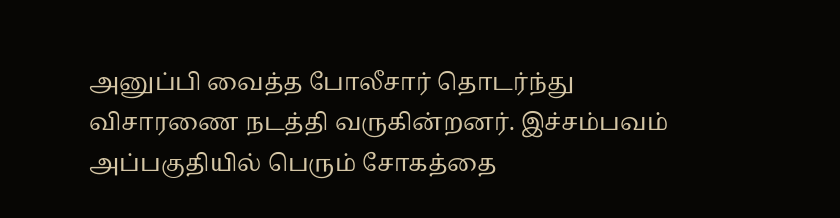அனுப்பி வைத்த போலீசார் தொடர்ந்து விசாரணை நடத்தி வருகின்றனர். இச்சம்பவம் அப்பகுதியில் பெரும் சோகத்தை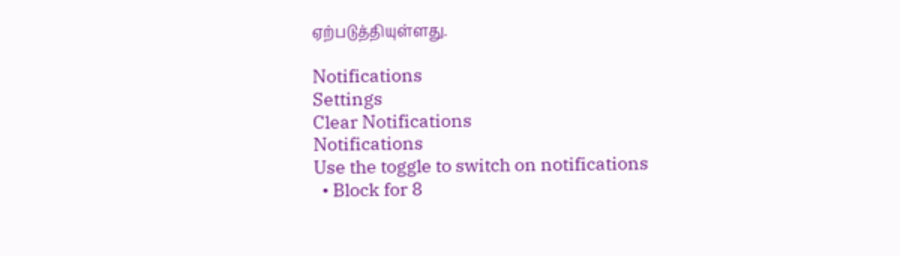ஏற்படுத்தியுள்ளது.

Notifications
Settings
Clear Notifications
Notifications
Use the toggle to switch on notifications
  • Block for 8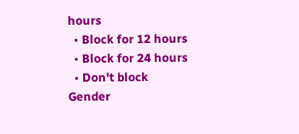hours
  • Block for 12 hours
  • Block for 24 hours
  • Don't block
Gender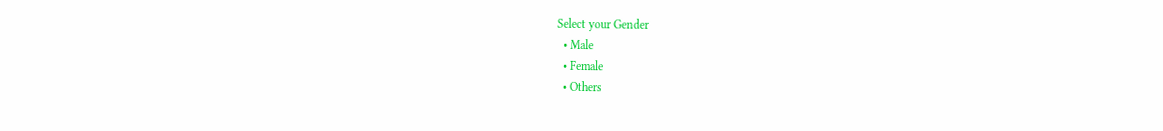Select your Gender
  • Male
  • Female
  • Others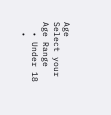Age
Select your Age Range
  • Under 18
  •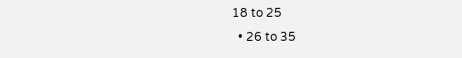18 to 25
  • 26 to 35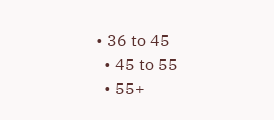• 36 to 45
  • 45 to 55
  • 55+